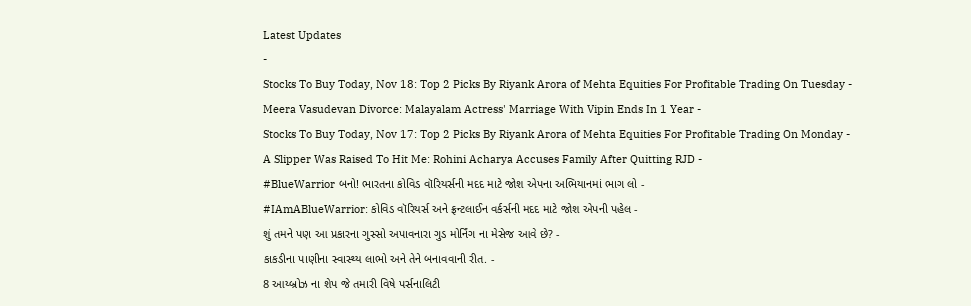Latest Updates
-
Stocks To Buy Today, Nov 18: Top 2 Picks By Riyank Arora of Mehta Equities For Profitable Trading On Tuesday -
Meera Vasudevan Divorce: Malayalam Actress' Marriage With Vipin Ends In 1 Year -
Stocks To Buy Today, Nov 17: Top 2 Picks By Riyank Arora of Mehta Equities For Profitable Trading On Monday -
A Slipper Was Raised To Hit Me: Rohini Acharya Accuses Family After Quitting RJD -
#BlueWarrior બનો! ભારતના કોવિડ વૉરિયર્સની મદદ માટે જોશ એપના અભિયાનમાં ભાગ લો -
#IAmABlueWarrior: કોવિડ વૉરિયર્સ અને ફ્રન્ટલાઈન વર્કર્સની મદદ માટે જોશ એપની પહેલ -
શું તમને પણ આ પ્રકારના ગુસ્સો અપાવનારા ગુડ મોર્નિંગ ના મેસેજ આવે છે? -
કાકડીના પાણીના સ્વાસ્થ્ય લાભો અને તેને બનાવવાની રીત. -
8 આય્બ્રોઝ ના શેપ જે તમારી વિષે પર્સનાલિટી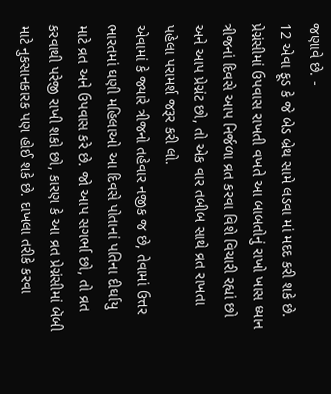જણાવે છે. -
12 એવા ફૂડ કે જે બેડ બ્રેથ સામે લડવા માં મદદ કરી શકે છે.
પ્રેગ્નંસીમાં ઉપવાસ રાખતી વખતે આ બાબતોનું રાખો ખાસ ધ્યાન
ત્રીજનાં દિવસે આપ નિર્જળા વ્રત કરવા વિશે વિચારી રહ્યાં છો અને આપ પ્રેગ્નંટ છો, તો એક વાર તબીબ સાથે વ્રત રાખતા પહેલા પરામર્શ જરૂર કરી લો.
એવામાં કે જ્યારે ત્રીજનો તહેવાર નજીક જ છે, તેવામાં ઉત્તર ભારતમાં ઘણી મહિલાઓ આ દિવસે પોતાનાં પતિના દીર્ઘાયુ માટે વ્રત અને ઉપવાસ કરે છે. જો આપ સગર્ભા છો, તો વ્રત કરવાથી પરેજી રાખી શકો છો, કારણ કે આ વ્રત પ્રેગ્નંસીમાં બૅબી માટે નુકસાનકારક પણ હોઈ શકે છે. દાખલા તરીકે કરવા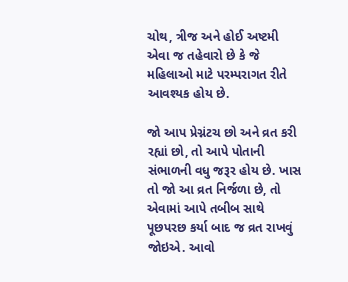ચોથ, ત્રીજ અને હોઈ અષ્ટમી એવા જ તહેવારો છે કે જે મહિલાઓ માટે પરમ્પરાગત રીતે આવશ્યક હોય છે.

જો આપ પ્રેગ્નંટચ છો અને વ્રત કરી રહ્યાં છો, તો આપે પોતાની સંભાળની વધુ જરૂર હોય છે. ખાસ તો જો આ વ્રત નિર્જળા છે, તો એવામાં આપે તબીબ સાથે પૂછપરછ કર્યા બાદ જ વ્રત રાખવું જોઇએ. આવો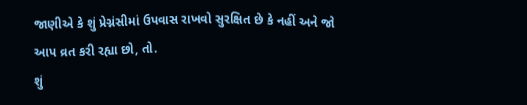જાણીએ કે શું પ્રેગ્નંસીમાં ઉપવાસ રાખવો સુરક્ષિત છે કે નહીં અને જો આપ વ્રત કરી રહ્યા છો, તો.
શું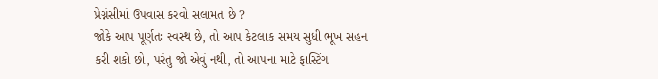પ્રેગ્નંસીમાં ઉપવાસ કરવો સલામત છે ?
જોકે આપ પૂર્ણતઃ સ્વસ્થ છે, તો આપ કેટલાક સમય સુધી ભૂખ સહન કરી શકો છો, પરંતુ જો એવું નથી, તો આપના માટે ફાસ્ટિંગ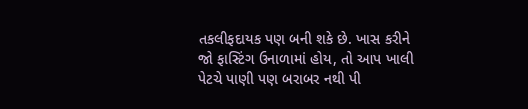તકલીફદાયક પણ બની શકે છે. ખાસ કરીને જો ફાસ્ટિંગ ઉનાળામાં હોય, તો આપ ખાલી પેટચે પાણી પણ બરાબર નથી પી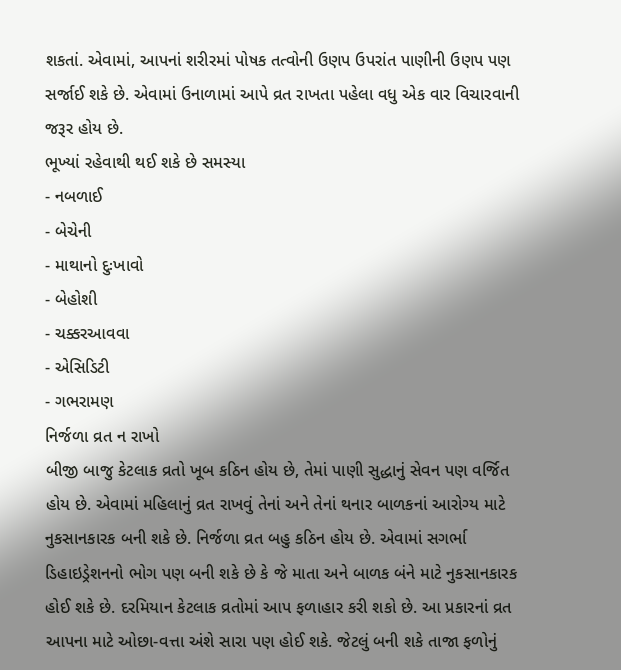શકતાં. એવામાં, આપનાં શરીરમાં પોષક તત્વોની ઉણપ ઉપરાંત પાણીની ઉણપ પણ સર્જાઈ શકે છે. એવામાં ઉનાળામાં આપે વ્રત રાખતા પહેલા વધુ એક વાર વિચારવાની જરૂર હોય છે.
ભૂખ્યાં રહેવાથી થઈ શકે છે સમસ્યા
- નબળાઈ
- બેચેની
- માથાનો દુઃખાવો
- બેહોશી
- ચક્કરઆવવા
- એસિડિટી
- ગભરામણ
નિર્જળા વ્રત ન રાખો
બીજી બાજુ કેટલાક વ્રતો ખૂબ કઠિન હોય છે, તેમાં પાણી સુદ્ધાનું સેવન પણ વર્જિત હોય છે. એવામાં મહિલાનું વ્રત રાખવું તેનાં અને તેનાં થનાર બાળકનાં આરોગ્ય માટે નુકસાનકારક બની શકે છે. નિર્જળા વ્રત બહુ કઠિન હોય છે. એવામાં સગર્ભા ડિહાઇડ્રેશનનો ભોગ પણ બની શકે છે કે જે માતા અને બાળક બંને માટે નુકસાનકારક હોઈ શકે છે. દરમિયાન કેટલાક વ્રતોમાં આપ ફળાહાર કરી શકો છે. આ પ્રકારનાં વ્રત આપના માટે ઓછા-વત્તા અંશે સારા પણ હોઈ શકે. જેટલું બની શકે તાજા ફળોનું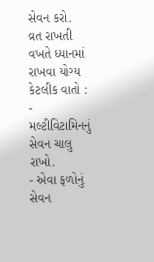સેવન કરો.
વ્રત રાખતી વખતે ધ્યાનમાં રાખવા યોગ્ય કેટલીક વાતો :
- મલ્ટીવિટામિનનું સેવન ચાલુ રાખો.
- એવા ફળોનું સેવન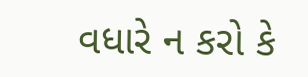વધારે ન કરો કે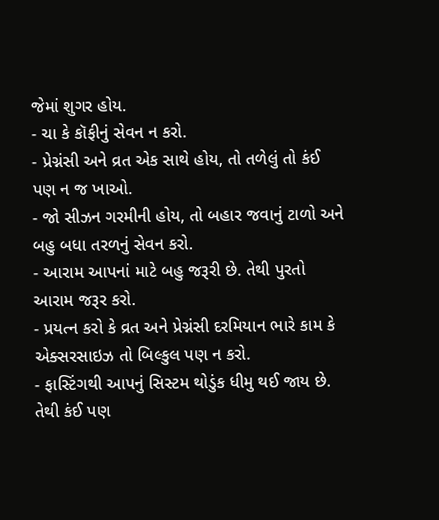જેમાં શુગર હોય.
- ચા કે કૉફીનું સેવન ન કરો.
- પ્રેગ્નંસી અને વ્રત એક સાથે હોય, તો તળેલું તો કંઈ પણ ન જ ખાઓ.
- જો સીઝન ગરમીની હોય, તો બહાર જવાનું ટાળો અને બહુ બધા તરળનું સેવન કરો.
- આરામ આપનાં માટે બહુ જરૂરી છે. તેથી પુરતો આરામ જરૂર કરો.
- પ્રયત્ન કરો કે વ્રત અને પ્રેગ્નંસી દરમિયાન ભારે કામ કે એક્સરસાઇઝ તો બિલ્કુલ પણ ન કરો.
- ફાસ્ટિંગથી આપનું સિસ્ટમ થોડુંક ધીમુ થઈ જાય છે. તેથી કંઈ પણ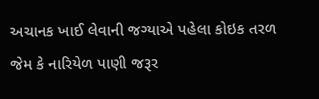અચાનક ખાઈ લેવાની જગ્યાએ પહેલા કોઇક તરળ જેમ કે નારિયેળ પાણી જરૂર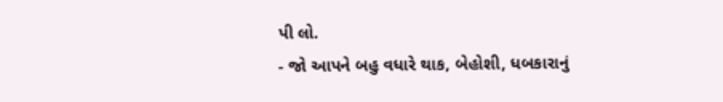પી લો.
- જો આપને બહુ વધારે થાક, બેહોશી, ધબકારાનું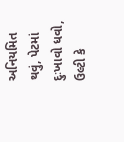અનિયમિત થવું, પેટમાં દુઃખાવો ધવો, ઉલ્ટી કે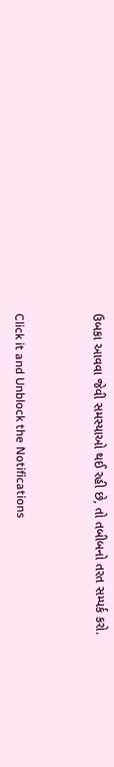ઉબકા આવવા જેવી સમસ્યાઓ થઈ રહી છે, તો તબીબનો તરત સમ્પર્ક કરો.



Click it and Unblock the Notifications